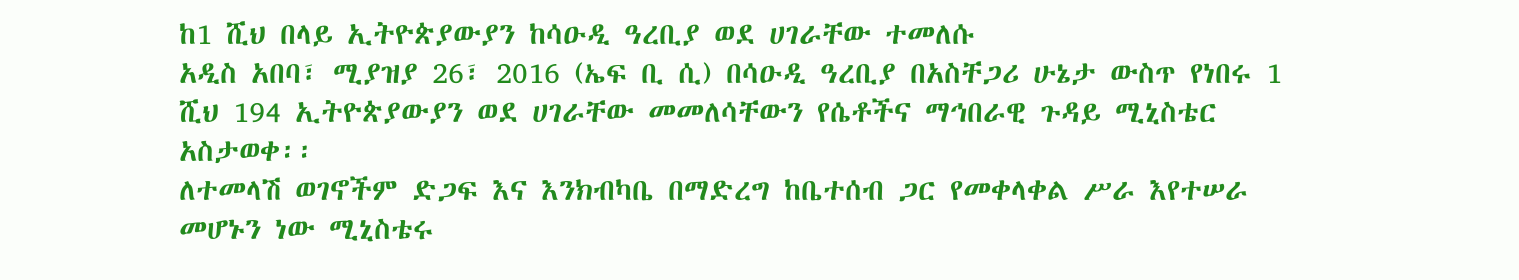ከ1 ሺህ በላይ ኢትዮጵያውያን ከሳዑዲ ዓረቢያ ወደ ሀገራቸው ተመለሱ
አዲስ አበባ፣ ሚያዝያ 26፣ 2016 (ኤፍ ቢ ሲ) በሳዑዲ ዓረቢያ በአስቸጋሪ ሁኔታ ውስጥ የነበሩ 1 ሺህ 194 ኢትዮጵያውያን ወደ ሀገራቸው መመለሳቸውን የሴቶችና ማኅበራዊ ጉዳይ ሚኒስቴር አስታወቀ፡፡
ለተመላሽ ወገኖችም ድጋፍ እና እንክብካቤ በማድረግ ከቤተሰብ ጋር የመቀላቀል ሥራ እየተሠራ መሆኑን ነው ሚኒስቴሩ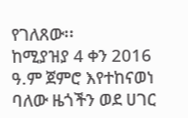የገለጸው፡፡
ከሚያዝያ 4 ቀን 2016 ዓ.ም ጀምሮ እየተከናወነ ባለው ዜጎችን ወደ ሀገር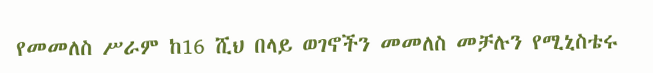የመመለስ ሥራም ከ16 ሺህ በላይ ወገኖችን መመለስ መቻሉን የሚኒስቴሩ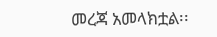መረጃ አመላክቷል፡፡